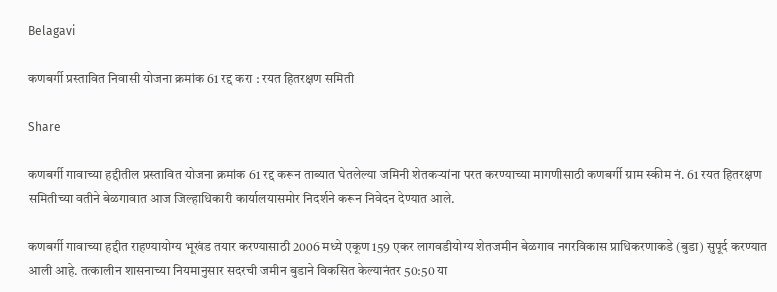Belagavi

कणबर्गी प्रस्तावित निवासी योजना क्रमांक 61 रद्द करा : रयत हितरक्षण समिती

Share

कणबर्गी गावाच्या हद्दीतील प्रस्तावित योजना क्रमांक 61 रद्द करून ताब्यात घेतलेल्या जमिनी शेतकऱ्यांना परत करण्याच्या मागणीसाठी कणबर्गी ग्राम स्कीम नं. 61 रयत हितरक्षण समितीच्या वतीने बेळगावात आज जिल्हाधिकारी कार्यालयासमोर निदर्शने करून निवेदन देण्यात आले.

कणबर्गी गावाच्या हद्दीत राहण्यायोग्य भूखंड तयार करण्यासाठी 2006 मध्ये एकूण 159 एकर लागवडीयोग्य शेतजमीन बेळगाव नगरविकास प्राधिकरणाकडे (बुडा) सुपूर्द करण्यात आली आहे. तत्कालीन शासनाच्या नियमानुसार सदरची जमीन बुडाने विकसित केल्यानंतर 50:50 या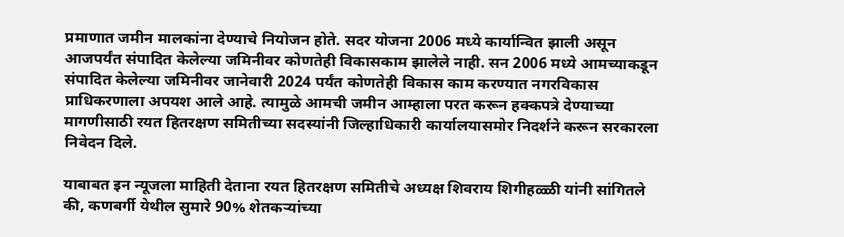प्रमाणात जमीन मालकांना देण्याचे नियोजन होते. सदर योजना 2006 मध्ये कार्यान्वित झाली असून आजपर्यंत संपादित केलेल्या जमिनीवर कोणतेही विकासकाम झालेले नाही. सन 2006 मध्ये आमच्याकडून संपादित केलेल्या जमिनीवर जानेवारी 2024 पर्यंत कोणतेही विकास काम करण्यात नगरविकास प्राधिकरणाला अपयश आले आहे. त्यामुळे आमची जमीन आम्हाला परत करून हक्कपत्रे देण्याच्या मागणीसाठी रयत हितरक्षण समितीच्या सदस्यांनी जिल्हाधिकारी कार्यालयासमोर निदर्शने करून सरकारला निवेदन दिले.

याबाबत इन न्यूजला माहिती देताना रयत हितरक्षण समितीचे अध्यक्ष शिवराय शिगीहळ्ळी यांनी सांगितले की, कणबर्गी येथील सुमारे 90% शेतकऱ्यांच्या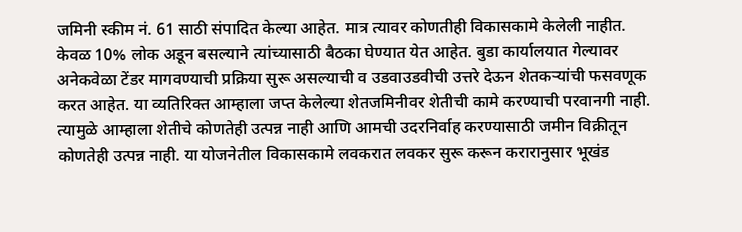जमिनी स्कीम नं. 61 साठी संपादित केल्या आहेत. मात्र त्यावर कोणतीही विकासकामे केलेली नाहीत. केवळ 10% लोक अडून बसल्याने त्यांच्यासाठी बैठका घेण्यात येत आहेत. बुडा कार्यालयात गेल्यावर अनेकवेळा टेंडर मागवण्याची प्रक्रिया सुरू असल्याची व उडवाउडवीची उत्तरे देऊन शेतकऱ्यांची फसवणूक करत आहेत. या व्यतिरिक्त आम्हाला जप्त केलेल्या शेतजमिनीवर शेतीची कामे करण्याची परवानगी नाही. त्यामुळे आम्हाला शेतीचे कोणतेही उत्पन्न नाही आणि आमची उदरनिर्वाह करण्यासाठी जमीन विक्रीतून कोणतेही उत्पन्न नाही. या योजनेतील विकासकामे लवकरात लवकर सुरू करून करारानुसार भूखंड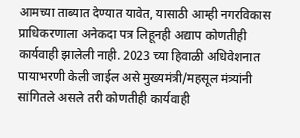आमच्या ताब्यात देण्यात यावेत, यासाठी आम्ही नगरविकास प्राधिकरणाला अनेकदा पत्र लिहूनही अद्याप कोणतीही कार्यवाही झालेली नाही. 2023 च्या हिवाळी अधिवेशनात पायाभरणी केली जाईल असे मुख्यमंत्री/महसूल मंत्र्यांनी सांगितले असले तरी कोणतीही कार्यवाही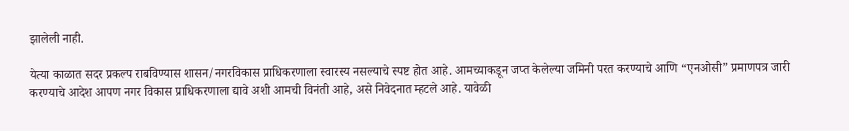झालेली नाही.

येत्या काळात सदर प्रकल्प राबविण्यास शासन/नगरविकास प्राधिकरणाला स्वारस्य नसल्याचे स्पष्ट होत आहे. आमच्याकडून जप्त केलेल्या जमिनी परत करण्याचे आणि “एनओसी” प्रमाणपत्र जारी करण्याचे आदेश आपण नगर विकास प्राधिकरणाला द्यावे अशी आमची विनंती आहे, असे निवेदनात म्हटले आहे. यावेळी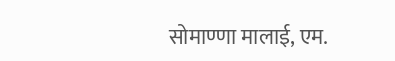सोमाण्णा मालाई, एम.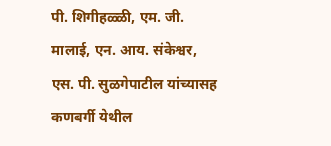पी. शिगीहळ्ळी, एम. जी. मालाई, एन. आय. संकेश्वर, एस. पी. सुळगेपाटील यांच्यासह कणबर्गी येथील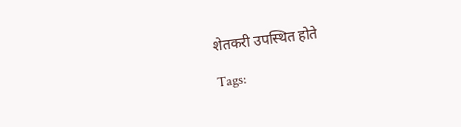शेतकरी उपस्थित होते

Tags: